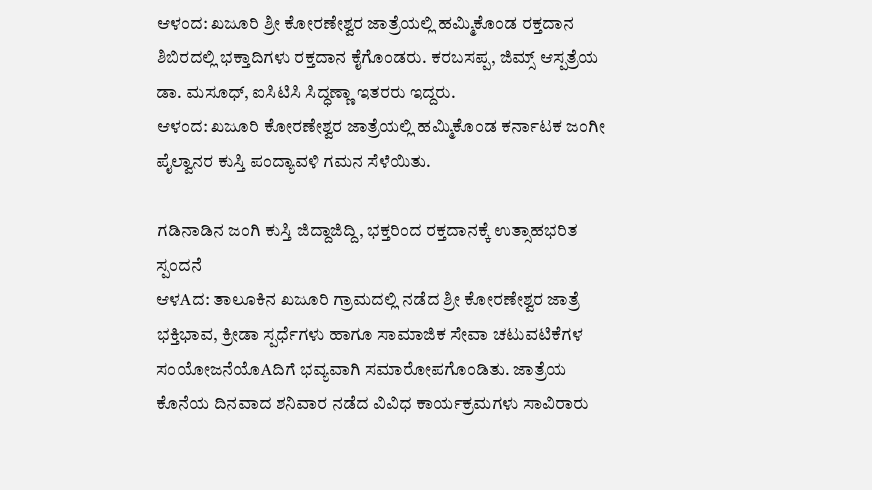ಆಳಂದ: ಖಜೂರಿ ಶ್ರೀ ಕೋರಣೇಶ್ವರ ಜಾತ್ರೆಯಲ್ಲಿ ಹಮ್ಮಿಕೊಂಡ ರಕ್ತದಾನ ಶಿಬಿರದಲ್ಲಿ ಭಕ್ತಾದಿಗಳು ರಕ್ತದಾನ ಕೈಗೊಂಡರು. ಕರಬಸಪ್ಪ, ಜಿಮ್ಸ್ ಆಸ್ಪತ್ರೆಯ ಡಾ. ಮಸೂಧ್, ಐಸಿಟಿಸಿ ಸಿದ್ಧಣ್ಣಾ ಇತರರು ಇದ್ದರು.
ಆಳಂದ: ಖಜೂರಿ ಕೋರಣೇಶ್ವರ ಜಾತ್ರೆಯಲ್ಲಿ ಹಮ್ಮಿಕೊಂಡ ಕರ್ನಾಟಕ ಜಂಗೀ ಪೈಲ್ವಾನರ ಕುಸ್ತಿ ಪಂದ್ಯಾವಳಿ ಗಮನ ಸೆಳೆಯಿತು.

ಗಡಿನಾಡಿನ ಜಂಗಿ ಕುಸ್ತಿ ಜಿದ್ದಾಜಿದ್ದಿ, ಭಕ್ತರಿಂದ ರಕ್ತದಾನಕ್ಕೆ ಉತ್ಸಾಹಭರಿತ ಸ್ಪಂದನೆ
ಆಳAದ: ತಾಲೂಕಿನ ಖಜೂರಿ ಗ್ರಾಮದಲ್ಲಿ ನಡೆದ ಶ್ರೀ ಕೋರಣೇಶ್ವರ ಜಾತ್ರೆ ಭಕ್ತಿಭಾವ, ಕ್ರೀಡಾ ಸ್ಪರ್ಧೆಗಳು ಹಾಗೂ ಸಾಮಾಜಿಕ ಸೇವಾ ಚಟುವಟಿಕೆಗಳ ಸಂಯೋಜನೆಯೊAದಿಗೆ ಭವ್ಯವಾಗಿ ಸಮಾರೋಪಗೊಂಡಿತು. ಜಾತ್ರೆಯ ಕೊನೆಯ ದಿನವಾದ ಶನಿವಾರ ನಡೆದ ವಿವಿಧ ಕಾರ್ಯಕ್ರಮಗಳು ಸಾವಿರಾರು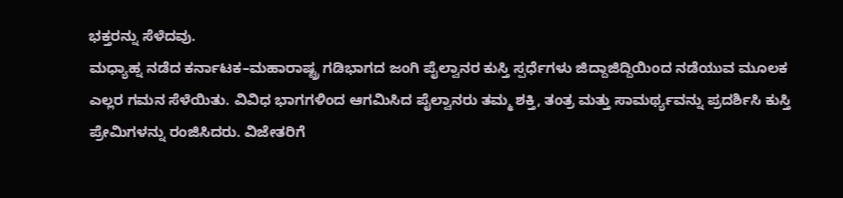ಭಕ್ತರನ್ನು ಸೆಳೆದವು.
ಮಧ್ಯಾಹ್ನ ನಡೆದ ಕರ್ನಾಟಕ–ಮಹಾರಾಷ್ಟ್ರ ಗಡಿಭಾಗದ ಜಂಗಿ ಪೈಲ್ವಾನರ ಕುಸ್ತಿ ಸ್ಪರ್ಧೆಗಳು ಜಿದ್ದಾಜಿದ್ದಿಯಿಂದ ನಡೆಯುವ ಮೂಲಕ ಎಲ್ಲರ ಗಮನ ಸೆಳೆಯಿತು. ವಿವಿಧ ಭಾಗಗಳಿಂದ ಆಗಮಿಸಿದ ಪೈಲ್ವಾನರು ತಮ್ಮ ಶಕ್ತಿ, ತಂತ್ರ ಮತ್ತು ಸಾಮರ್ಥ್ಯವನ್ನು ಪ್ರದರ್ಶಿಸಿ ಕುಸ್ತಿ ಪ್ರೇಮಿಗಳನ್ನು ರಂಜಿಸಿದರು. ವಿಜೇತರಿಗೆ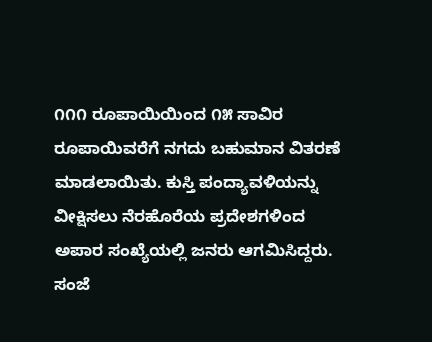೧೧೧ ರೂಪಾಯಿಯಿಂದ ೧೫ ಸಾವಿರ ರೂಪಾಯಿವರೆಗೆ ನಗದು ಬಹುಮಾನ ವಿತರಣೆ ಮಾಡಲಾಯಿತು. ಕುಸ್ತಿ ಪಂದ್ಯಾವಳಿಯನ್ನು ವೀಕ್ಷಿಸಲು ನೆರಹೊರೆಯ ಪ್ರದೇಶಗಳಿಂದ ಅಪಾರ ಸಂಖ್ಯೆಯಲ್ಲಿ ಜನರು ಆಗಮಿಸಿದ್ದರು.
ಸಂಜೆ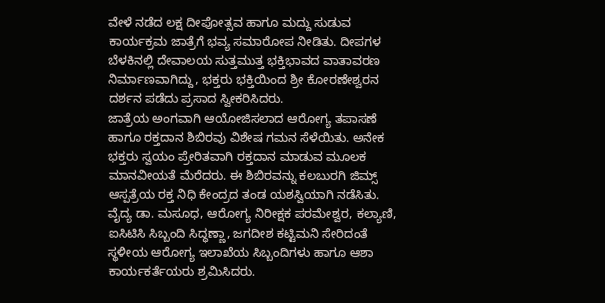ವೇಳೆ ನಡೆದ ಲಕ್ಷ ದೀಪೋತ್ಸವ ಹಾಗೂ ಮದ್ದು ಸುಡುವ ಕಾರ್ಯಕ್ರಮ ಜಾತ್ರೆಗೆ ಭವ್ಯ ಸಮಾರೋಪ ನೀಡಿತು. ದೀಪಗಳ ಬೆಳಕಿನಲ್ಲಿ ದೇವಾಲಯ ಸುತ್ತಮುತ್ತ ಭಕ್ತಿಭಾವದ ವಾತಾವರಣ ನಿರ್ಮಾಣವಾಗಿದ್ದು, ಭಕ್ತರು ಭಕ್ತಿಯಿಂದ ಶ್ರೀ ಕೋರಣೇಶ್ವರನ ದರ್ಶನ ಪಡೆದು ಪ್ರಸಾದ ಸ್ವೀಕರಿಸಿದರು.
ಜಾತ್ರೆಯ ಅಂಗವಾಗಿ ಆಯೋಜಿಸಲಾದ ಆರೋಗ್ಯ ತಪಾಸಣೆ ಹಾಗೂ ರಕ್ತದಾನ ಶಿಬಿರವು ವಿಶೇಷ ಗಮನ ಸೆಳೆಯಿತು. ಅನೇಕ ಭಕ್ತರು ಸ್ವಯಂ ಪ್ರೇರಿತವಾಗಿ ರಕ್ತದಾನ ಮಾಡುವ ಮೂಲಕ ಮಾನವೀಯತೆ ಮೆರೆದರು. ಈ ಶಿಬಿರವನ್ನು ಕಲಬುರಗಿ ಜಿಮ್ಸ್ ಆಸ್ಪತ್ರೆಯ ರಕ್ತ ನಿಧಿ ಕೇಂದ್ರದ ತಂಡ ಯಶಸ್ವಿಯಾಗಿ ನಡೆಸಿತು. ವೈದ್ಯ ಡಾ. ಮಸೂಧ, ಆರೋಗ್ಯ ನಿರೀಕ್ಷಕ ಪರಮೇಶ್ವರ, ಕಲ್ಯಾಣಿ, ಐಸಿಟಿಸಿ ಸಿಬ್ಬಂದಿ ಸಿದ್ಧಣ್ಣಾ, ಜಗದೀಶ ಕಟ್ಟಿಮನಿ ಸೇರಿದಂತೆ ಸ್ಥಳೀಯ ಆರೋಗ್ಯ ಇಲಾಖೆಯ ಸಿಬ್ಬಂದಿಗಳು ಹಾಗೂ ಆಶಾ ಕಾರ್ಯಕರ್ತೆಯರು ಶ್ರಮಿಸಿದರು.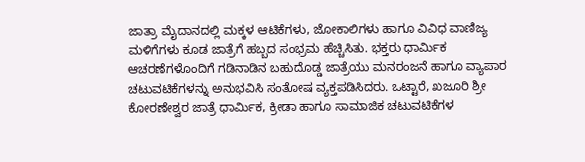ಜಾತ್ರಾ ಮೈದಾನದಲ್ಲಿ ಮಕ್ಕಳ ಆಟಿಕೆಗಳು, ಜೋಕಾಲಿಗಳು ಹಾಗೂ ವಿವಿಧ ವಾಣಿಜ್ಯ ಮಳಿಗೆಗಳು ಕೂಡ ಜಾತ್ರೆಗೆ ಹಬ್ಬದ ಸಂಭ್ರಮ ಹೆಚ್ಚಿಸಿತು. ಭಕ್ತರು ಧಾರ್ಮಿಕ ಆಚರಣೆಗಳೊಂದಿಗೆ ಗಡಿನಾಡಿನ ಬಹುದೊಡ್ಡ ಜಾತ್ರೆಯು ಮನರಂಜನೆ ಹಾಗೂ ವ್ಯಾಪಾರ ಚಟುವಟಿಕೆಗಳನ್ನು ಅನುಭವಿಸಿ ಸಂತೋಷ ವ್ಯಕ್ತಪಡಿಸಿದರು. ಒಟ್ಟಾರೆ, ಖಜೂರಿ ಶ್ರೀ ಕೋರಣೇಶ್ವರ ಜಾತ್ರೆ ಧಾರ್ಮಿಕ, ಕ್ರೀಡಾ ಹಾಗೂ ಸಾಮಾಜಿಕ ಚಟುವಟಿಕೆಗಳ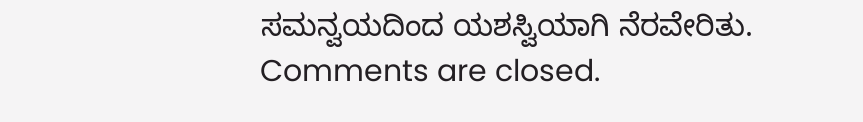ಸಮನ್ವಯದಿಂದ ಯಶಸ್ವಿಯಾಗಿ ನೆರವೇರಿತು.
Comments are closed.